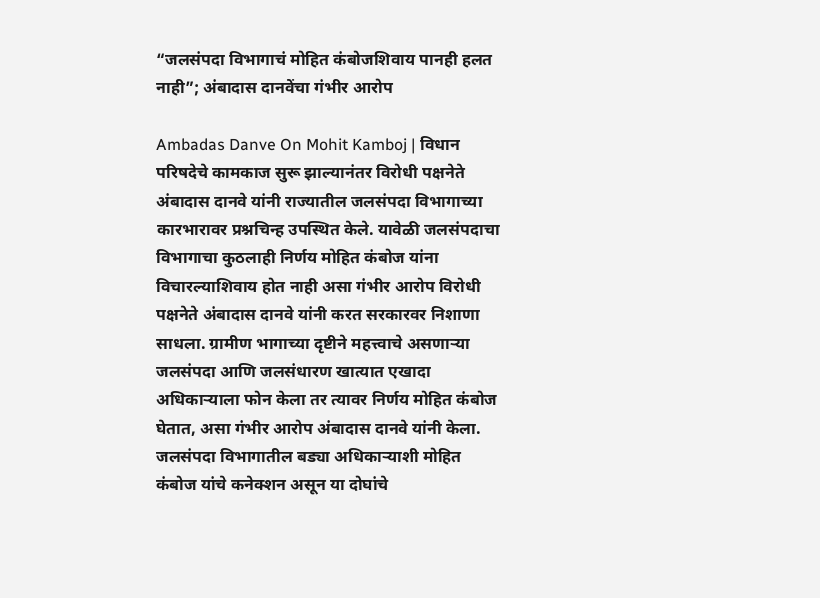“जलसंपदा विभागाचं मोहित कंबोजशिवाय पानही हलत नाही”; अंबादास दानवेंचा गंभीर आरोप

Ambadas Danve On Mohit Kamboj | विधान परिषदेचे कामकाज सुरू झाल्यानंतर विरोधी पक्षनेते अंबादास दानवे यांनी राज्यातील जलसंपदा विभागाच्या कारभारावर प्रश्नचिन्ह उपस्थित केले. यावेळी जलसंपदाचा विभागाचा कुठलाही निर्णय मोहित कंबोज यांना विचारल्याशिवाय होत नाही असा गंभीर आरोप विरोधी पक्षनेते अंबादास दानवे यांनी करत सरकारवर निशाणा साधला. ग्रामीण भागाच्या दृष्टीने महत्त्वाचे असणाऱ्या जलसंपदा आणि जलसंधारण खात्यात एखादा अधिकाऱ्याला फोन केला तर त्यावर निर्णय मोहित कंबोज घेतात, असा गंभीर आरोप अंबादास दानवे यांनी केला.
जलसंपदा विभागातील बड्या अधिकाऱ्याशी मोहित कंबोज यांचे कनेक्शन असून या दोघांचे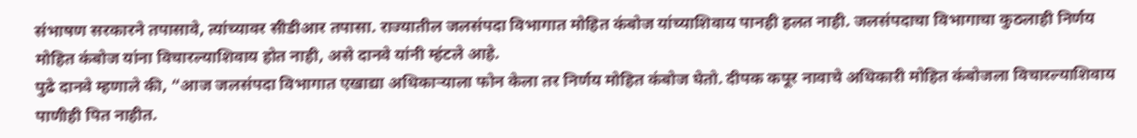संभाषण सरकारने तपासावे, त्यांच्यावर सीडीआर तपासा. राज्यातील जलसंपदा विभागात मोहित कंबोज यांच्याशिवाय पानही हलत नाही. जलसंपदाचा विभागाचा कुठलाही निर्णय मोहित कंबोज यांना विचारल्याशिवाय होत नाही, असे दानवे यांनी म्हंटले आहे.
पुढे दानवे म्हणाले की, “आज जलसंपदा विभागात एखाद्या अधिकाऱ्याला फोन केला तर निर्णय मोहित कंबोज घेतो. दीपक कपूर नावाचे अधिकारी मोहित कंबोजला विचारल्याशिवाय पाणीही पित नाहीत.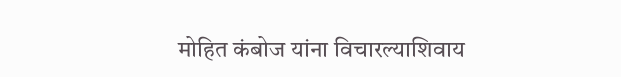मोहित कंबोज यांना विचारल्याशिवाय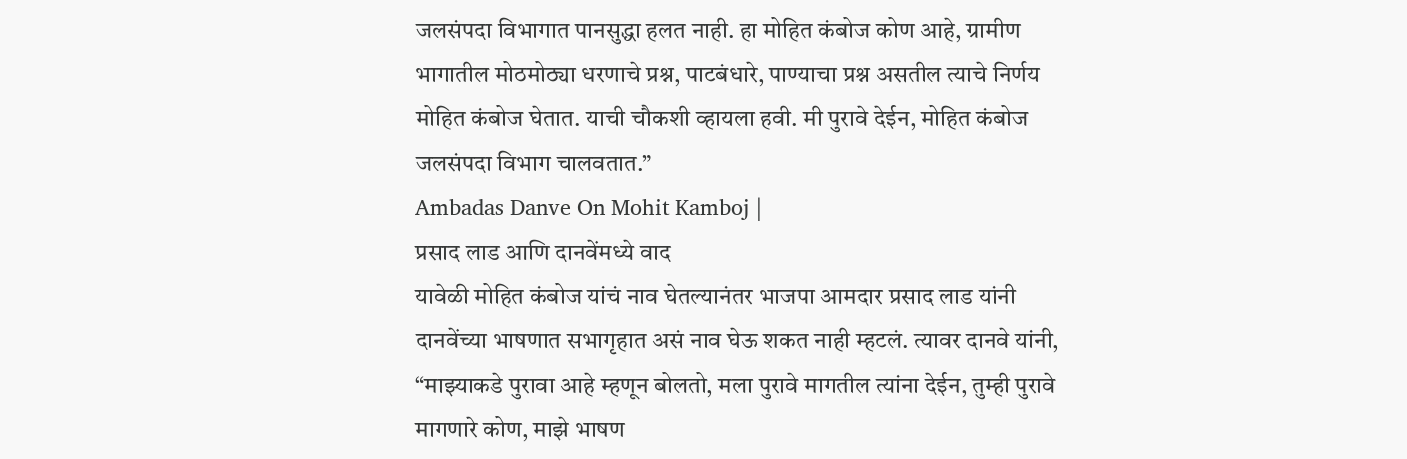जलसंपदा विभागात पानसुद्धा हलत नाही. हा मोहित कंबोज कोण आहे, ग्रामीण भागातील मोठमोठ्या धरणाचे प्रश्न, पाटबंधारे, पाण्याचा प्रश्न असतील त्याचे निर्णय मोहित कंबोज घेतात. याची चौकशी व्हायला हवी. मी पुरावे देईन, मोहित कंबोज जलसंपदा विभाग चालवतात.”
Ambadas Danve On Mohit Kamboj |
प्रसाद लाड आणि दानवेंमध्ये वाद
यावेळी मोहित कंबोज यांचं नाव घेतल्यानंतर भाजपा आमदार प्रसाद लाड यांनी दानवेंच्या भाषणात सभागृहात असं नाव घेऊ शकत नाही म्हटलं. त्यावर दानवे यांनी, “माझ्याकडे पुरावा आहे म्हणून बोलतो, मला पुरावे मागतील त्यांना देईन, तुम्ही पुरावे मागणारे कोण, माझे भाषण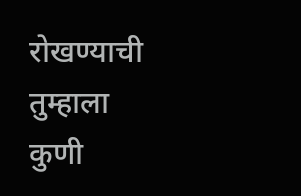रोखण्याची तुम्हाला कुणी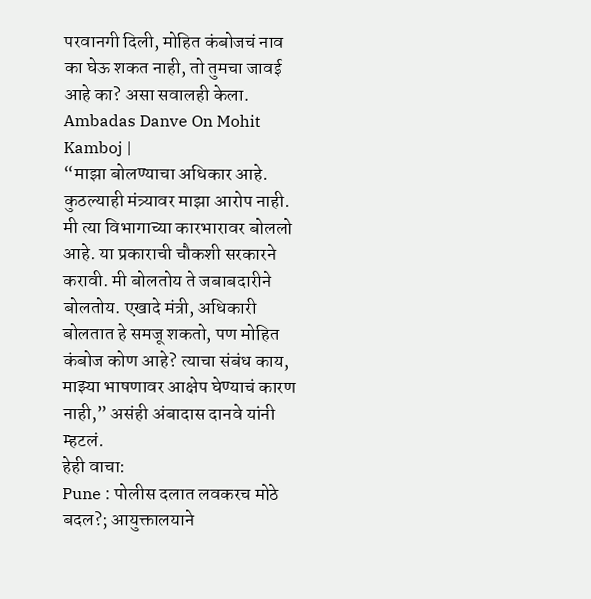परवानगी दिली, मोहित कंबोजचं नाव का घेऊ शकत नाही, तो तुमचा जावई आहे का? असा सवालही केला. Ambadas Danve On Mohit Kamboj |
“माझा बोलण्याचा अधिकार आहे. कुठल्याही मंत्र्यावर माझा आरोप नाही. मी त्या विभागाच्या कारभारावर बोललो आहे. या प्रकाराची चौकशी सरकारने करावी. मी बोलतोय ते जबाबदारीने बोलतोय. एखादे मंत्री, अधिकारी बोलतात हे समजू शकतो, पण मोहित कंबोज कोण आहे? त्याचा संबंध काय, माझ्या भाषणावर आक्षेप घेण्याचं कारण नाही,” असंही अंबादास दानवे यांनी म्हटलं.
हेही वाचा:
Pune : पोलीस दलात लवकरच मोठे बदल?; आयुक्तालयाने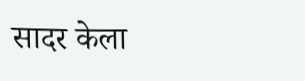सादर केला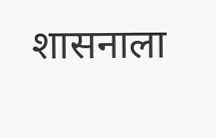शासनाला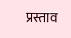प्रस्ताव